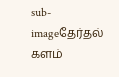sub-imageதேர்தல் களம்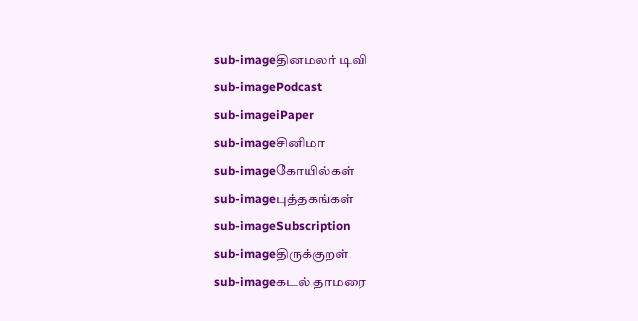sub-imageதினமலர் டிவி
sub-imagePodcast
sub-imageiPaper
sub-imageசினிமா
sub-imageகோயில்கள்
sub-imageபுத்தகங்கள்
sub-imageSubscription
sub-imageதிருக்குறள்
sub-imageகடல் தாமரை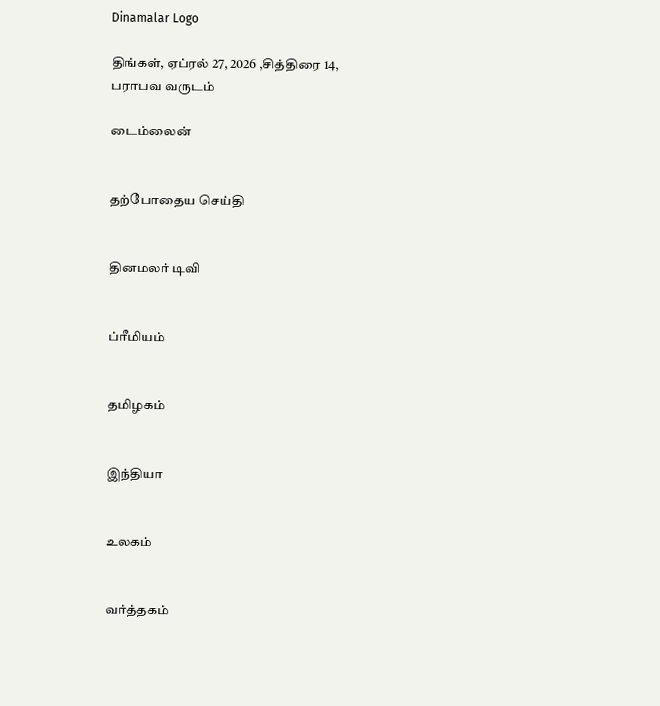Dinamalar Logo

திங்கள், ஏப்ரல் 27, 2026 ,சித்திரை 14, பராபவ வருடம்

டைம்லைன்


தற்போதைய செய்தி


தினமலர் டிவி


ப்ரீமியம்


தமிழகம்


இந்தியா


உலகம்


வர்த்தகம்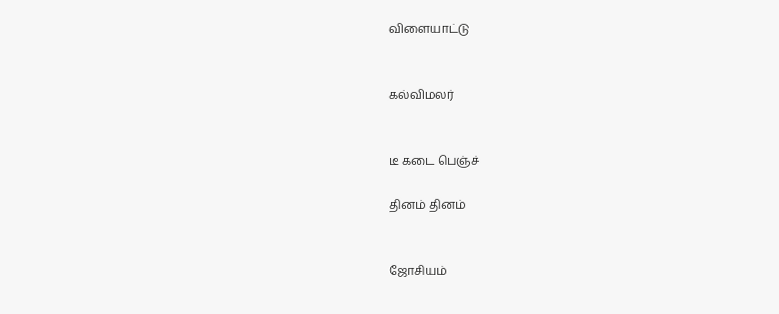விளையாட்டு


கல்விமலர்


டீ கடை பெஞ்ச்

தினம் தினம்


ஜோசியம்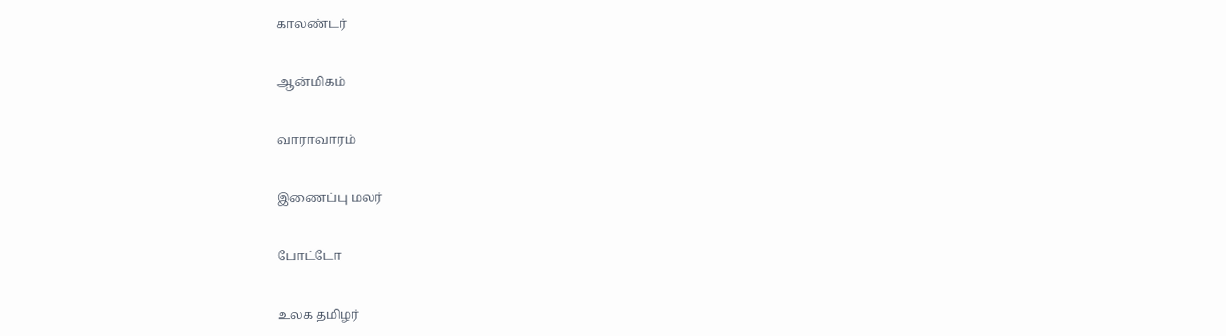காலண்டர்


ஆன்மிகம்


வாராவாரம்


இணைப்பு மலர்


போட்டோ


உலக தமிழர்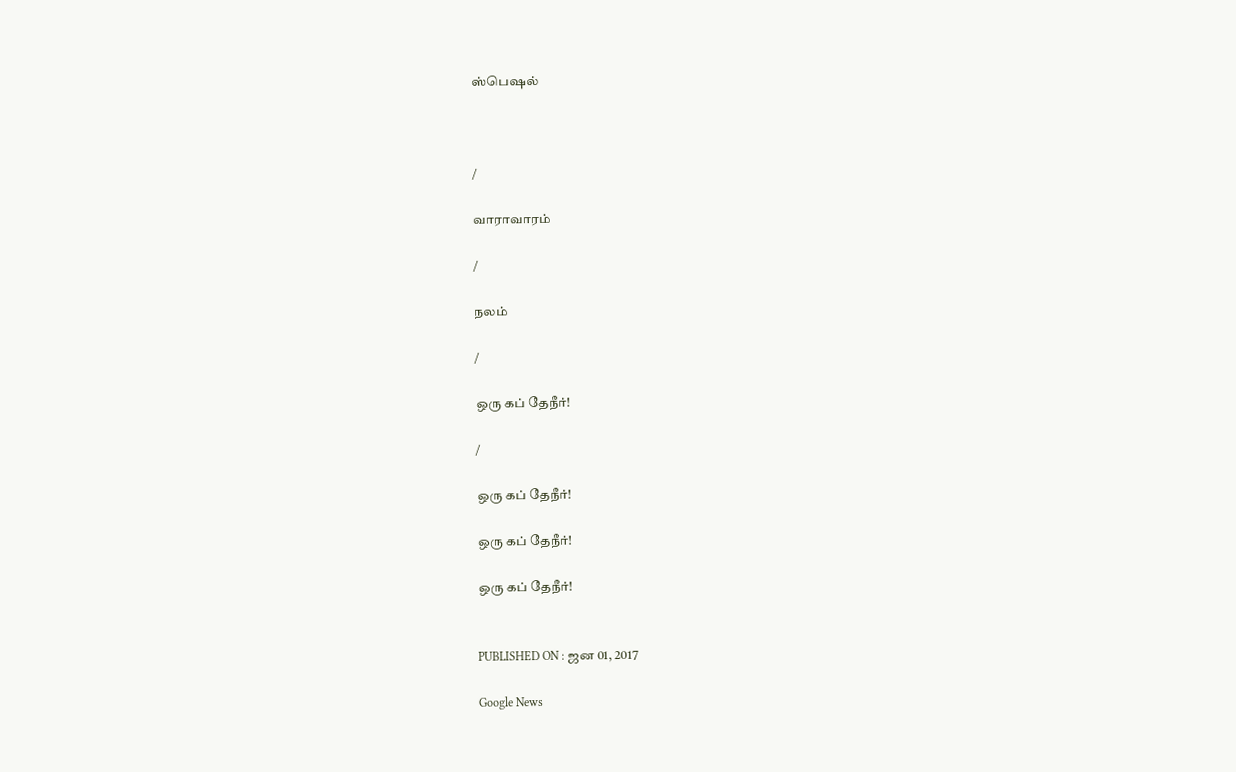ஸ்பெஷல்



/

வாராவாரம்

/

நலம்

/

ஒரு கப் தேநீர்!

/

ஒரு கப் தேநீர்!

ஒரு கப் தேநீர்!

ஒரு கப் தேநீர்!


PUBLISHED ON : ஜன 01, 2017

Google News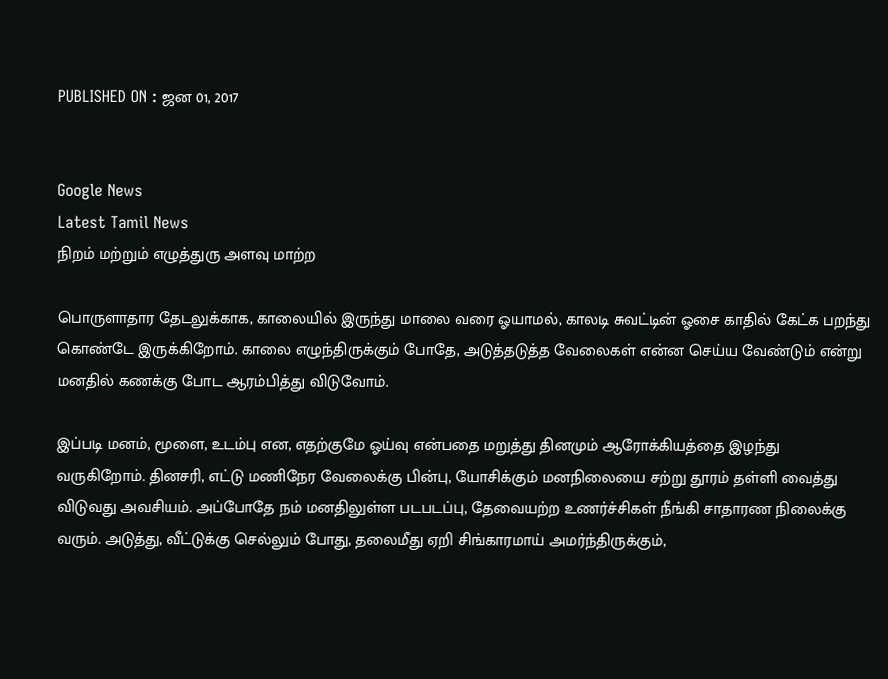PUBLISHED ON : ஜன 01, 2017


Google News
Latest Tamil News
நிறம் மற்றும் எழுத்துரு அளவு மாற்ற

பொருளாதார தேடலுக்காக, காலையில் இருந்து மாலை வரை ஓயாமல், காலடி சுவட்டின் ஓசை காதில் கேட்க பறந்து கொண்டே இருக்கிறோம். காலை எழுந்திருக்கும் போதே, அடுத்தடுத்த வேலைகள் என்ன செய்ய வேண்டும் என்று மனதில் கணக்கு போட ஆரம்பித்து விடுவோம்.

இப்படி மனம், மூளை, உடம்பு என, எதற்குமே ஓய்வு என்பதை மறுத்து தினமும் ஆரோக்கியத்தை இழந்து வருகிறோம். தினசரி, எட்டு மணிநேர வேலைக்கு பின்பு, யோசிக்கும் மனநிலையை சற்று தூரம் தள்ளி வைத்து விடுவது அவசியம். அப்போதே நம் மனதிலுள்ள படபடப்பு, தேவையற்ற உணர்ச்சிகள் நீங்கி சாதாரண நிலைக்கு வரும். அடுத்து, வீட்டுக்கு செல்லும் போது, தலைமீது ஏறி சிங்காரமாய் அமர்ந்திருக்கும்,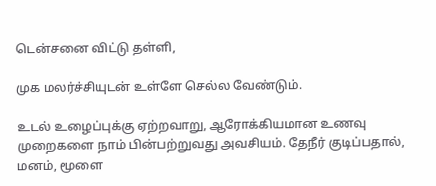டென்சனை விட்டு தள்ளி,

முக மலர்ச்சியுடன் உள்ளே செல்ல வேண்டும்.

உடல் உழைப்புக்கு ஏற்றவாறு, ஆரோக்கியமான உணவு முறைகளை நாம் பின்பற்றுவது அவசியம். தேநீர் குடிப்பதால், மனம், மூளை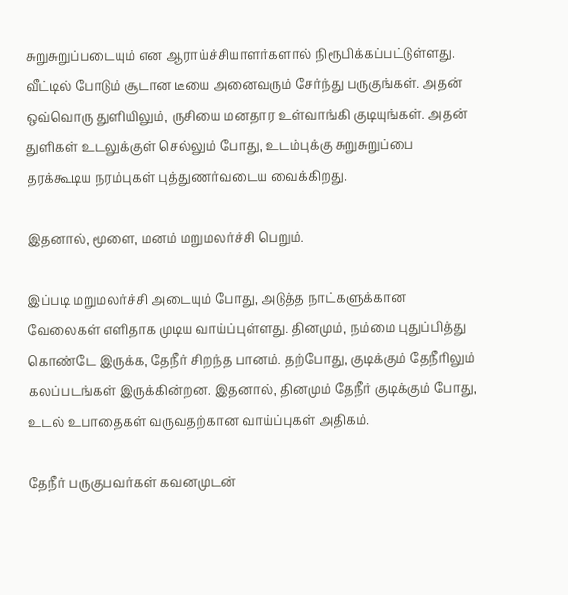சுறுசுறுப்படையும் என ஆராய்ச்சியாளர்களால் நிரூபிக்கப்பட்டுள்ளது. வீட்டில் போடும் சூடான டீயை அனைவரும் சேர்ந்து பருகுங்கள். அதன் ஒவ்வொரு துளியிலும், ருசியை மனதார உள்வாங்கி குடியுங்கள். அதன் துளிகள் உடலுக்குள் செல்லும் போது, உடம்புக்கு சுறுசுறுப்பை தரக்கூடிய நரம்புகள் புத்துணர்வடைய வைக்கிறது.

இதனால், மூளை, மனம் மறுமலர்ச்சி பெறும்.

இப்படி மறுமலர்ச்சி அடையும் போது, அடுத்த நாட்களுக்கான வேலைகள் எளிதாக முடிய வாய்ப்புள்ளது. தினமும், நம்மை புதுப்பித்து கொண்டே இருக்க, தேநீர் சிறந்த பானம். தற்போது, குடிக்கும் தேநீரிலும் கலப்படங்கள் இருக்கின்றன. இதனால், தினமும் தேநீர் குடிக்கும் போது, உடல் உபாதைகள் வருவதற்கான வாய்ப்புகள் அதிகம்.

தேநீர் பருகுபவர்கள் கவனமுடன்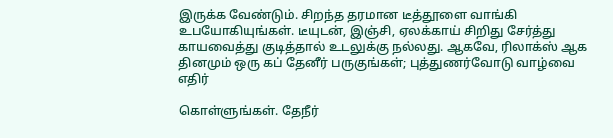இருக்க வேண்டும். சிறந்த தரமான டீத்தூளை வாங்கி உபயோகியுங்கள். டீயுடன், இஞ்சி, ஏலக்காய் சிறிது சேர்த்து காயவைத்து குடித்தால் உடலுக்கு நல்லது. ஆகவே, ரிலாக்ஸ் ஆக தினமும் ஒரு கப் தேனீர் பருகுங்கள்; புத்துணர்வோடு வாழ்வை எதிர்

கொள்ளுங்கள். தேநீர்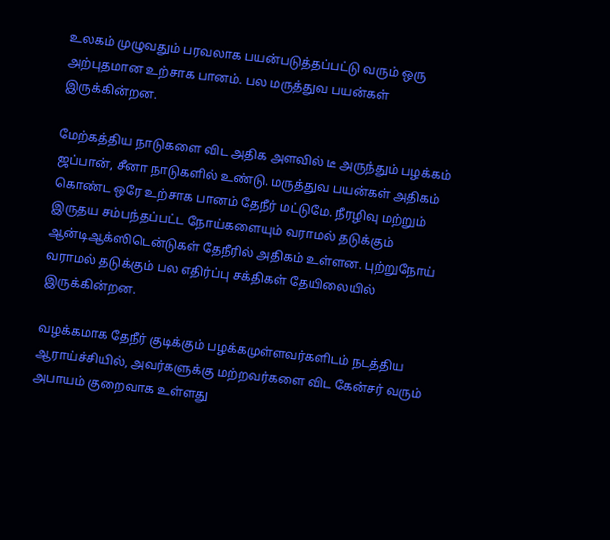உலகம் முழுவதும் பரவலாக பயன்படுத்தப்பட்டு வரும் ஒரு அற்புதமான உற்சாக பானம். பல மருத்துவ பயன்கள் இருக்கின்றன.

மேற்கத்திய நாடுகளை விட அதிக அளவில் டீ அருந்தும் பழக்கம் ஜப்பான், சீனா நாடுகளில் உண்டு. மருத்துவ பயன்கள் அதிகம் கொண்ட ஒரே உற்சாக பானம் தேநீர் மட்டுமே. நீரழிவு மற்றும் இருதய சம்பந்தப்பட்ட நோய்களையும் வராமல் தடுக்கும் ஆன்டிஆக்ஸிடென்டுகள் தேநீரில் அதிகம் உள்ளன. புற்றுநோய் வராமல் தடுக்கும் பல எதிர்ப்பு சக்திகள் தேயிலையில் இருக்கின்றன.

வழக்கமாக தேநீர் குடிக்கும் பழக்கமுள்ளவர்களிடம் நடத்திய ஆராய்ச்சியில், அவர்களுக்கு மற்றவர்களை விட கேன்சர் வரும் அபாயம் குறைவாக உள்ளது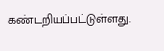கண்டறியப்பட்டுள்ளது.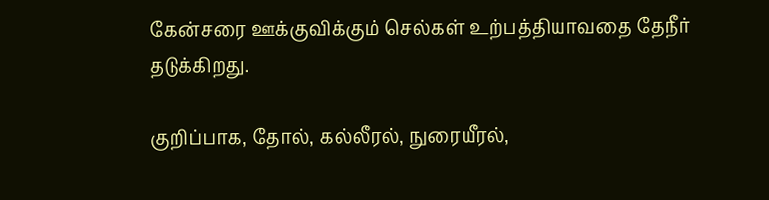கேன்சரை ஊக்குவிக்கும் செல்கள் உற்பத்தியாவதை தேநீர் தடுக்கிறது.

குறிப்பாக, தோல், கல்லீரல், நுரையீரல்,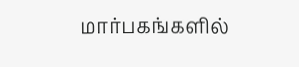மார்பகங்களில்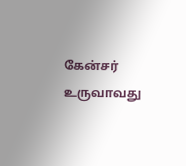கேன்சர் உருவாவது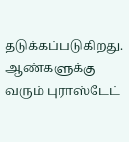தடுக்கப்படுகிறது. ஆண்களுக்கு வரும் புராஸ்டேட்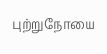புற்றுநோயை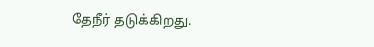தேநீர் தடுக்கிறது.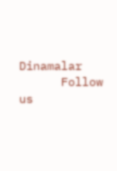Dinamalar
      Follow us